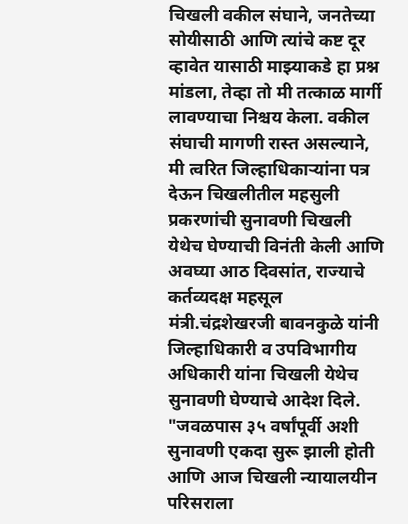चिखली वकील संघाने, जनतेच्या सोयीसाठी आणि त्यांचे कष्ट दूर व्हावेत यासाठी माझ्याकडे हा प्रश्न मांडला, तेव्हा तो मी तत्काळ मार्गी लावण्याचा निश्चय केला. वकील संघाची मागणी रास्त असल्याने, मी त्वरित जिल्हाधिकाऱ्यांना पत्र देऊन चिखलीतील महसुली प्रकरणांची सुनावणी चिखली येथेच घेण्याची विनंती केली आणि अवघ्या आठ दिवसांत, राज्याचे कर्तव्यदक्ष महसूल मंत्री.चंद्रशेखरजी बावनकुळे यांनी जिल्हाधिकारी व उपविभागीय अधिकारी यांना चिखली येथेच सुनावणी घेण्याचे आदेश दिले.
"जवळपास ३५ वर्षांपूर्वी अशी सुनावणी एकदा सुरू झाली होती आणि आज चिखली न्यायालयीन परिसराला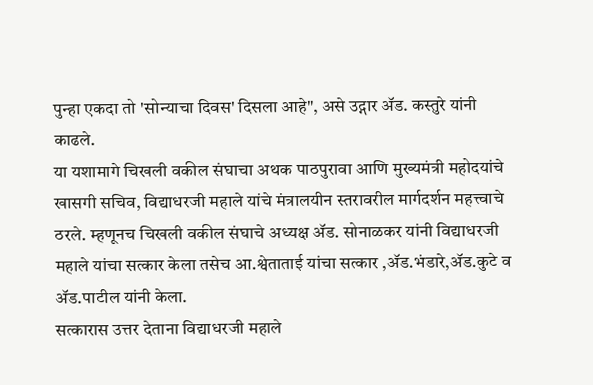पुन्हा एकदा तो 'सोन्याचा दिवस' दिसला आहे", असे उद्गार ॲड. कस्तुरे यांनी काढले.
या यशामागे चिखली वकील संघाचा अथक पाठपुरावा आणि मुख्यमंत्री महोदयांचे खासगी सचिव, विद्याधरजी महाले यांचे मंत्रालयीन स्तरावरील मार्गदर्शन महत्त्वाचे ठरले. म्हणूनच चिखली वकील संघाचे अध्यक्ष ॲड. सोनाळकर यांनी विद्याधरजी महाले यांचा सत्कार केला तसेच आ.श्वेताताई यांचा सत्कार ,ॲड.भंडारे,ॲड.कुटे व ॲड.पाटील यांनी केला.
सत्कारास उत्तर देताना विद्याधरजी महाले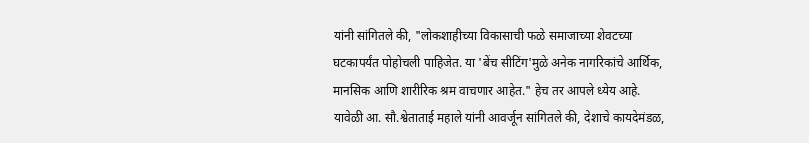यांनी सांगितले की, "लोकशाहीच्या विकासाची फळे समाजाच्या शेवटच्या घटकापर्यंत पोहोचली पाहिजेत. या 'बेंच सीटिंग'मुळे अनेक नागरिकांचे आर्थिक, मानसिक आणि शारीरिक श्रम वाचणार आहेत." हेच तर आपले ध्येय आहे.
यावेळी आ. सौ.श्वेताताई महाले यांनी आवर्जून सांगितले की, देशाचे कायदेमंडळ,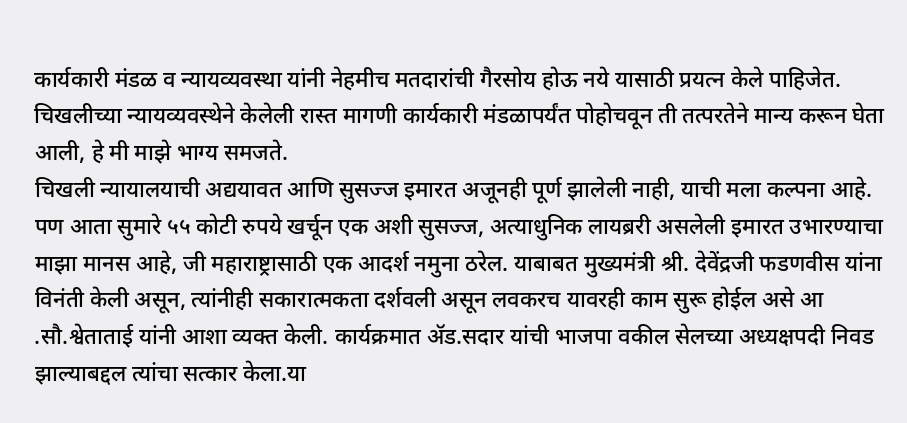कार्यकारी मंडळ व न्यायव्यवस्था यांनी नेहमीच मतदारांची गैरसोय होऊ नये यासाठी प्रयत्न केले पाहिजेत. चिखलीच्या न्यायव्यवस्थेने केलेली रास्त मागणी कार्यकारी मंडळापर्यंत पोहोचवून ती तत्परतेने मान्य करून घेता आली, हे मी माझे भाग्य समजते.
चिखली न्यायालयाची अद्ययावत आणि सुसज्ज इमारत अजूनही पूर्ण झालेली नाही, याची मला कल्पना आहे. पण आता सुमारे ५५ कोटी रुपये खर्चून एक अशी सुसज्ज, अत्याधुनिक लायब्ररी असलेली इमारत उभारण्याचा माझा मानस आहे, जी महाराष्ट्रासाठी एक आदर्श नमुना ठरेल. याबाबत मुख्यमंत्री श्री. देवेंद्रजी फडणवीस यांना विनंती केली असून, त्यांनीही सकारात्मकता दर्शवली असून लवकरच यावरही काम सुरू होईल असे आ .सौ.श्वेताताई यांनी आशा व्यक्त केली. कार्यक्रमात ॲड.सदार यांची भाजपा वकील सेलच्या अध्यक्षपदी निवड झाल्याबद्दल त्यांचा सत्कार केला.या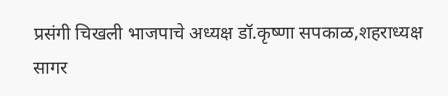प्रसंगी चिखली भाजपाचे अध्यक्ष डॉ.कृष्णा सपकाळ,शहराध्यक्ष सागर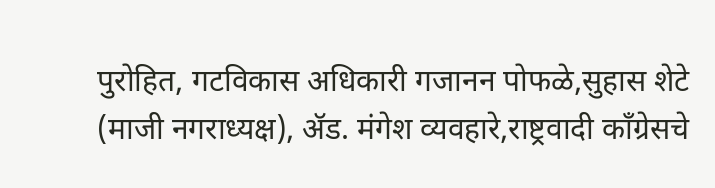पुरोहित, गटविकास अधिकारी गजानन पोफळे,सुहास शेटे (माजी नगराध्यक्ष), ॲड. मंगेश व्यवहारे,राष्ट्रवादी काँग्रेसचे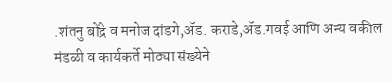.शंतनु बोंद्रे व मनोज दांडगे,ॲड. कराडे,ॲड.गवई आणि अन्य वकील मंडळी व कार्यकर्ते मोठ्या संख्येने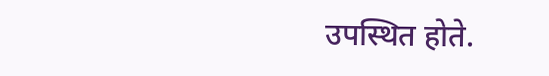उपस्थित होते.